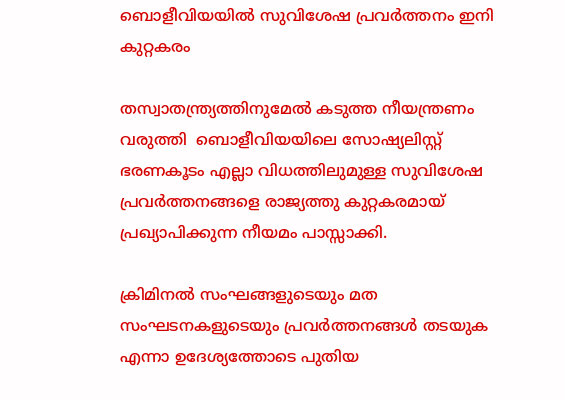ബൊളീവിയയില്‍ സുവിശേഷ പ്രവര്‍ത്തനം ഇനി കുറ്റകരം

തസ്വാതന്ത്ര്യത്തിനുമേൽ കടുത്ത നീയന്ത്രണം വരുത്തി  ബൊളീവിയയിലെ സോഷ്യലിസ്റ്റ്‌ ഭരണകൂടം എല്ലാ വിധത്തിലുമുള്ള സുവിശേഷ പ്രവര്‍ത്തനങ്ങളെ രാജ്യത്തു കുറ്റകരമായ് പ്രഖ്യാപിക്കുന്ന നീയമം പാസ്സാക്കി.

ക്രിമിനൽ സംഘങ്ങളുടെയും മത സംഘടനകളുടെയും പ്രവർത്തനങ്ങൾ തടയുക എന്നാ ഉദേശ്യത്തോടെ പുതിയ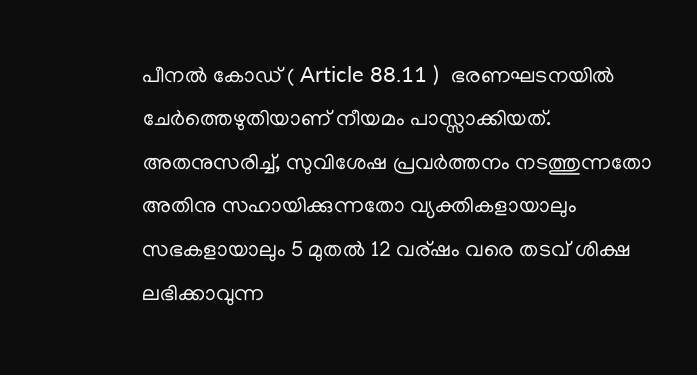പീനൽ കോഡ് ( Article 88.11 )  ഭരണഘടനയില്‍ ചേര്‍ത്തെഴുതിയാണ് നീയമം പാസ്സാക്കിയത്. അതനുസരിച്ച്, സുവിശേഷ പ്രവര്‍ത്തനം നടത്തുന്നതോ അതിനു സഹായിക്കുന്നതോ വ്യക്തികളായാലും സഭകളായാലും 5 മുതല്‍ 12 വര്ഷം വരെ തടവ്‌ ശിക്ഷ ലഭിക്കാവുന്ന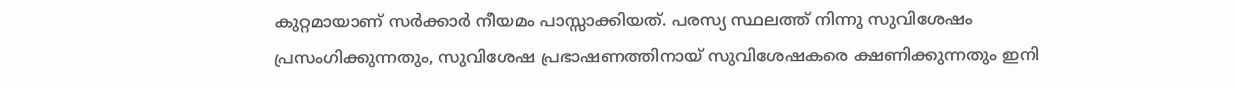കുറ്റമായാണ് സര്‍ക്കാര്‍ നീയമം പാസ്സാക്കിയത്. പരസ്യ സ്ഥലത്ത് നിന്നു സുവിശേഷം പ്രസംഗിക്കുന്നതും, സുവിശേഷ പ്രഭാഷണത്തിനായ് സുവിശേഷകരെ ക്ഷണിക്കുന്നതും ഇനി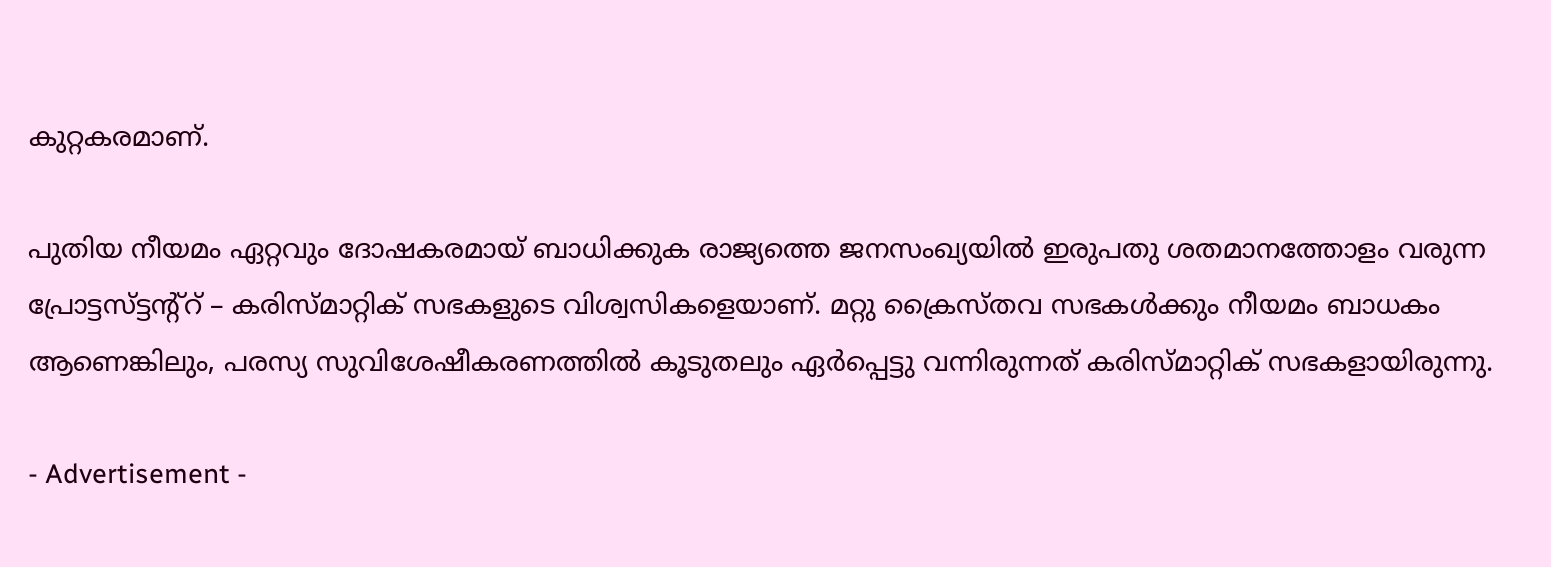കുറ്റകരമാണ്.

പുതിയ നീയമം ഏറ്റവും ദോഷകരമായ് ബാധിക്കുക രാജ്യത്തെ ജനസംഖ്യയില്‍ ഇരുപതു ശതമാനത്തോളം വരുന്ന പ്രോട്ടസ്ട്ടന്റ്റ് – കരിസ്മാറ്റിക് സഭകളുടെ വിശ്വസികളെയാണ്. മറ്റു ക്രൈസ്തവ സഭകള്‍ക്കും നീയമം ബാധകം ആണെങ്കിലും, പരസ്യ സുവിശേഷീകരണത്തില്‍ കൂടുതലും ഏര്‍പ്പെട്ടു വന്നിരുന്നത് കരിസ്മാറ്റിക് സഭകളായിരുന്നു.

- Advertisement -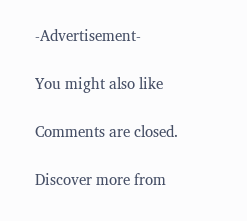-Advertisement-

You might also like

Comments are closed.

Discover more from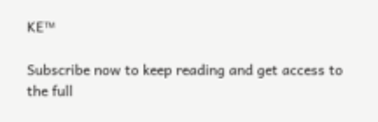KE™

Subscribe now to keep reading and get access to the full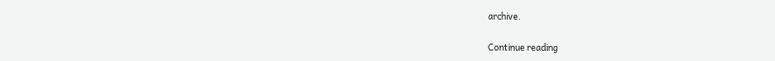archive.

Continue reading